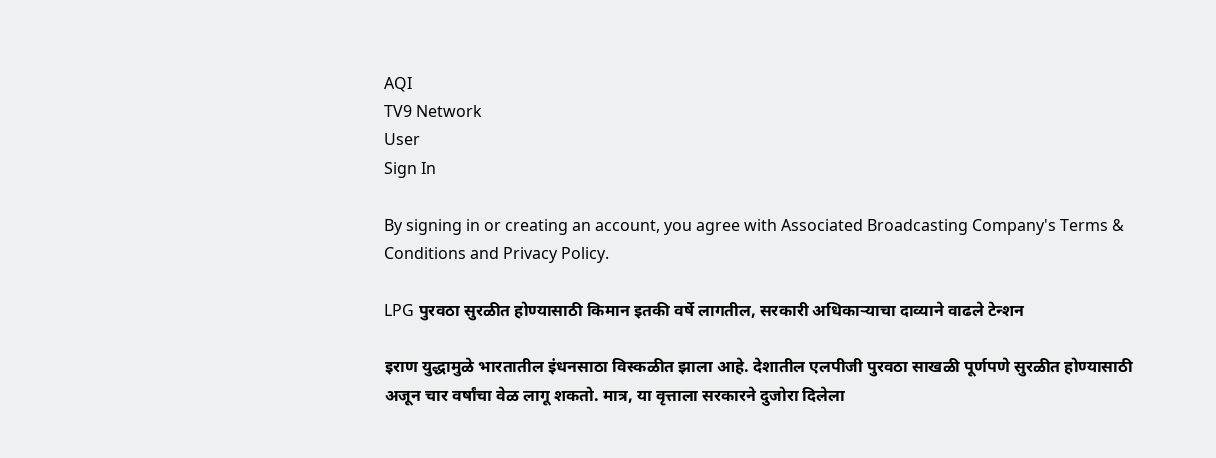AQI
TV9 Network
User
Sign In

By signing in or creating an account, you agree with Associated Broadcasting Company's Terms & Conditions and Privacy Policy.

LPG पुरवठा सुरळीत होण्यासाठी किमान इतकी वर्षे लागतील, सरकारी अधिकाऱ्याचा दाव्याने वाढले टेन्शन

इराण युद्धामुळे भारतातील इंधनसाठा विस्कळीत झाला आहे. देशातील एलपीजी पुरवठा साखळी पूर्णपणे सुरळीत होण्यासाठी अजून चार वर्षांचा वेळ लागू शकतो. मात्र, या वृत्ताला सरकारने दुजोरा दिलेला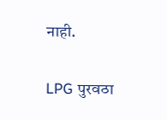नाही.

LPG पुरवठा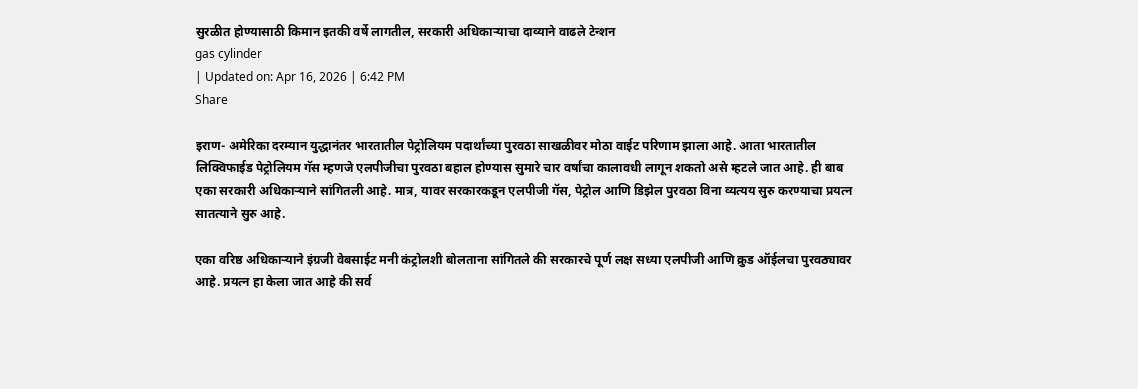सुरळीत होण्यासाठी किमान इतकी वर्षे लागतील, सरकारी अधिकाऱ्याचा दाव्याने वाढले टेन्शन
gas cylinder
| Updated on: Apr 16, 2026 | 6:42 PM
Share

इराण- अमेरिका दरम्यान युद्धानंतर भारतातील पेट्रोलियम पदार्थांच्या पुरवठा साखळीवर मोठा वाईट परिणाम झाला आहे. आता भारतातील लिक्विफाईड पेट्रोलियम गॅस म्हणजे एलपीजीचा पुरवठा बहाल होण्यास सुमारे चार वर्षांचा कालावधी लागून शकतो असे म्हटले जात आहे. ही बाब एका सरकारी अधिकाऱ्याने सांगितली आहे. मात्र, यावर सरकारकडून एलपीजी गॅस, पेट्रोल आणि डिझेल पुरवठा विना व्यत्यय सुरु करण्याचा प्रयत्न सातत्याने सुरु आहे.

एका वरिष्ठ अधिकाऱ्याने इंग्रजी वेबसाईट मनी कंट्रोलशी बोलताना सांगितले की सरकारचे पूर्ण लक्ष सध्या एलपीजी आणि क्रुड ऑईलचा पुरवठ्यावर आहे. प्रयत्न हा केला जात आहे की सर्व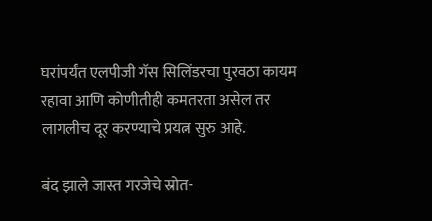घरांपर्यंत एलपीजी गॅस सिलिंडरचा पुरवठा कायम रहावा आणि कोणीतीही कमतरता असेल तर लागलीच दूर करण्याचे प्रयत्न सुरु आहे.

बंद झाले जास्त गरजेचे स्रोत-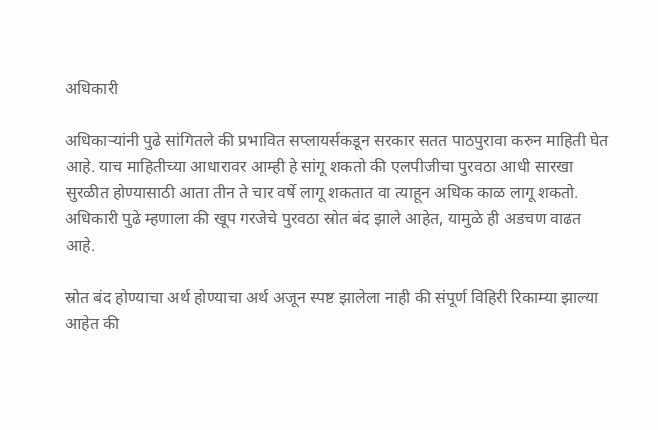अधिकारी

अधिकाऱ्यांनी पुढे सांगितले की प्रभावित सप्लायर्सकडून सरकार सतत पाठपुरावा करुन माहिती घेत आहे. याच माहितीच्या आधारावर आम्ही हे सांगू शकतो की एलपीजीचा पुरवठा आधी सारखा सुरळीत होण्यासाठी आता तीन ते चार वर्षे लागू शकतात वा त्याहून अधिक काळ लागू शकतो. अधिकारी पुढे म्हणाला की खूप गरजेचे पुरवठा स्रोत बंद झाले आहेत, यामुळे ही अडचण वाढत आहे.

स्रोत बंद होण्याचा अर्थ होण्याचा अर्थ अजून स्पष्ट झालेला नाही की संपूर्ण विहिरी रिकाम्या झाल्या आहेत की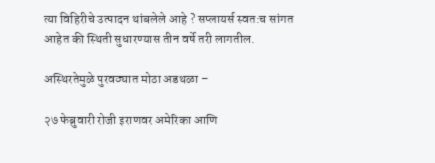त्या विहिरीचे उत्पादन थांबलेले आहे ? सप्लायर्स स्वत:च सांगत आहेत की स्थिती सुधारण्यास तीन वर्षे तरी लागतील.

अस्थिरतेमुळे पुरवठ्यात मोठा अडथळा –

२७ फेब्रुवारी रोजी इराणवर अमेरिका आणि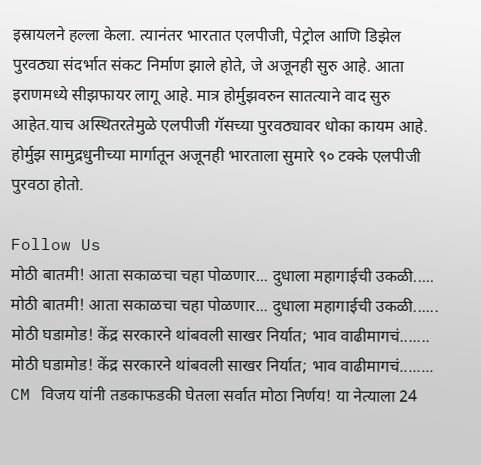इस्रायलने हल्ला केला. त्यानंतर भारतात एलपीजी, पेट्रोल आणि डिझेल पुरवठ्या संदर्भात संकट निर्माण झाले होते, जे अजूनही सुरु आहे. आता इराणमध्ये सीझफायर लागू आहे. मात्र होर्मुझवरुन सातत्याने वाद सुरु आहेत.याच अस्थितरतेमुळे एलपीजी गॅसच्या पुरवठ्यावर धोका कायम आहे. होर्मुझ सामुद्रधुनीच्या मार्गातून अजूनही भारताला सुमारे ९० टक्के एलपीजी पुरवठा होतो.

Follow Us
मोठी बातमी! आता सकाळचा चहा पोळणार... दुधाला महागाईची उकळी.....
मोठी बातमी! आता सकाळचा चहा पोळणार... दुधाला महागाईची उकळी......
मोठी घडामोड! केंद्र सरकारने थांबवली साखर निर्यात; भाव वाढीमागचं.......
मोठी घडामोड! केंद्र सरकारने थांबवली साखर निर्यात; भाव वाढीमागचं........
CM विजय यांनी तडकाफडकी घेतला सर्वात मोठा निर्णय! या नेत्याला 24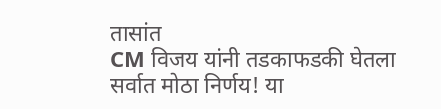तासांत
CM विजय यांनी तडकाफडकी घेतला सर्वात मोठा निर्णय! या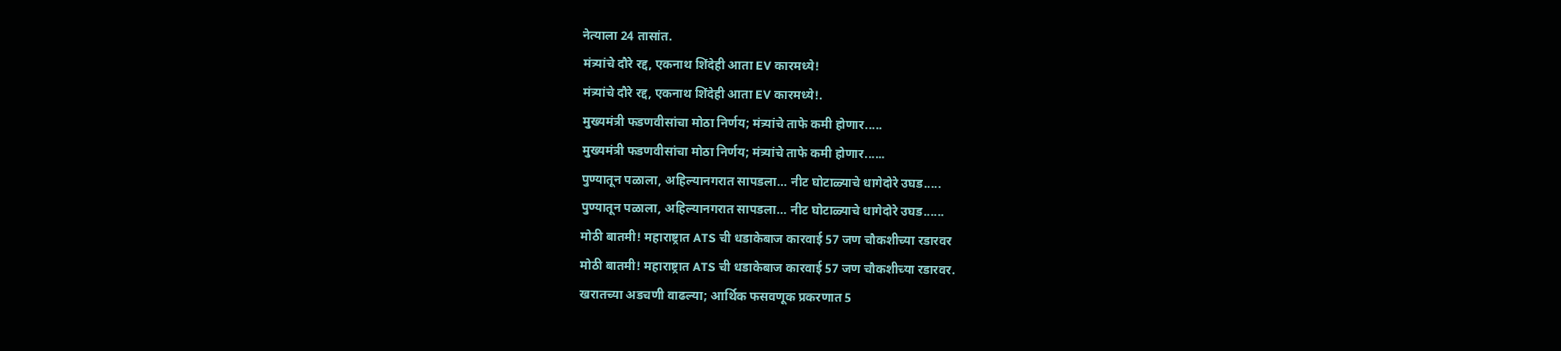नेत्याला 24 तासांत.
मंत्र्यांचे दौरे रद्द, एकनाथ शिंदेही आता EV कारमध्ये!
मंत्र्यांचे दौरे रद्द, एकनाथ शिंदेही आता EV कारमध्ये!.
मुख्यमंत्री फडणवीसांचा मोठा निर्णय; मंत्र्यांचे ताफे कमी होणार.....
मुख्यमंत्री फडणवीसांचा मोठा निर्णय; मंत्र्यांचे ताफे कमी होणार......
पुण्यातून पळाला, अहिल्यानगरात सापडला… नीट घोटाळ्याचे धागेदोरे उघड.....
पुण्यातून पळाला, अहिल्यानगरात सापडला… नीट घोटाळ्याचे धागेदोरे उघड......
मोठी बातमी! महाराष्ट्रात ATS ची धडाकेबाज कारवाई 57 जण चौकशीच्या रडारवर
मोठी बातमी! महाराष्ट्रात ATS ची धडाकेबाज कारवाई 57 जण चौकशीच्या रडारवर.
खरातच्या अडचणी वाढल्या; आर्थिक फसवणूक प्रकरणात 5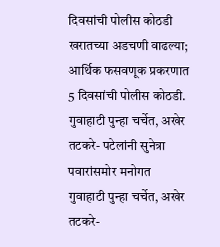दिवसांची पोलीस कोठडी
खरातच्या अडचणी वाढल्या; आर्थिक फसवणूक प्रकरणात 5 दिवसांची पोलीस कोठडी.
गुवाहाटी पुन्हा चर्चेत, अखेर तटकरे- पटेलांनी सुनेत्रा पवारांसमोर मनोगत
गुवाहाटी पुन्हा चर्चेत, अखेर तटकरे-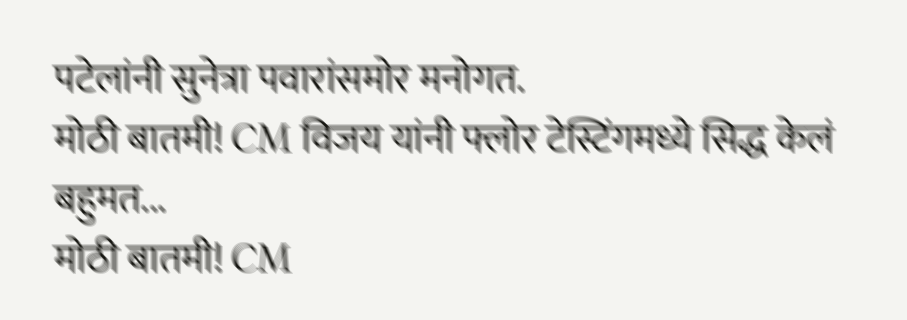पटेलांनी सुनेत्रा पवारांसमोर मनोगत.
मोठी बातमी! CM विजय यांनी फ्लोर टेस्टिंगमध्ये सिद्ध केलं बहुमत...
मोठी बातमी! CM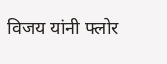विजय यांनी फ्लोर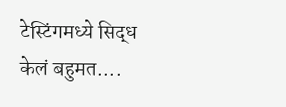टेस्टिंगमध्ये सिद्ध केलं बहुमत....